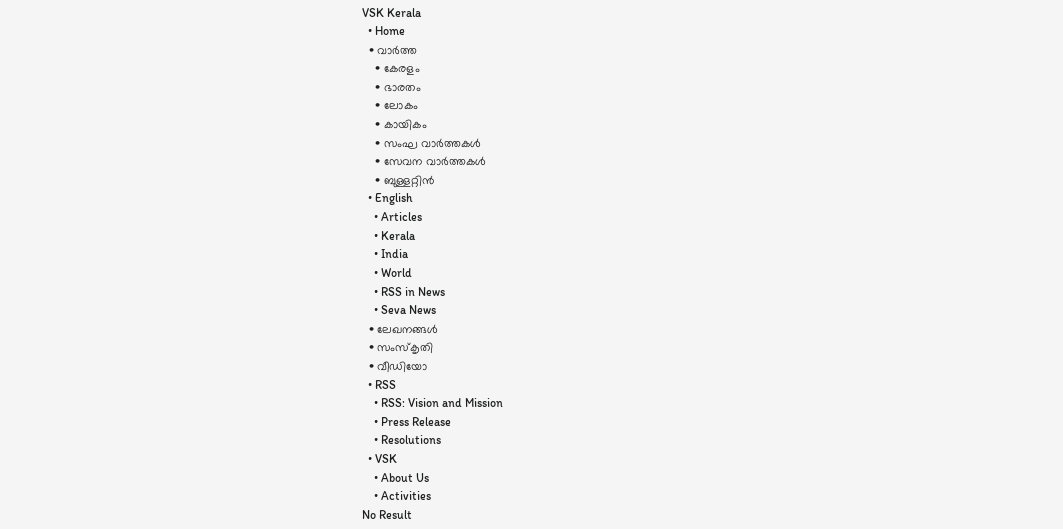VSK Kerala
  • Home
  • വാര്‍ത്ത
    • കേരളം
    • ഭാരതം
    • ലോകം
    • കായികം
    • സംഘ വാര്‍ത്തകള്‍
    • സേവന വാര്‍ത്തകള്‍
    • ബുള്ളറ്റിൻ
  • English
    • Articles
    • Kerala
    • India
    • World
    • RSS in News
    • Seva News
  • ലേഖനങ്ങള്‍
  • സംസ്കൃതി
  • വീഡിയോ
  • RSS
    • RSS: Vision and Mission
    • Press Release
    • Resolutions
  • VSK
    • About Us
    • Activities
No Result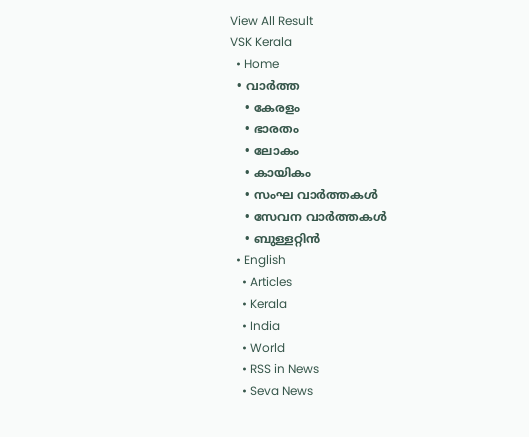View All Result
VSK Kerala
  • Home
  • വാര്‍ത്ത
    • കേരളം
    • ഭാരതം
    • ലോകം
    • കായികം
    • സംഘ വാര്‍ത്തകള്‍
    • സേവന വാര്‍ത്തകള്‍
    • ബുള്ളറ്റിൻ
  • English
    • Articles
    • Kerala
    • India
    • World
    • RSS in News
    • Seva News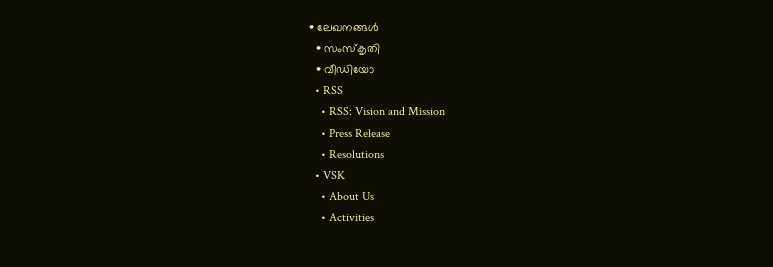• ലേഖനങ്ങള്‍
  • സംസ്കൃതി
  • വീഡിയോ
  • RSS
    • RSS: Vision and Mission
    • Press Release
    • Resolutions
  • VSK
    • About Us
    • Activities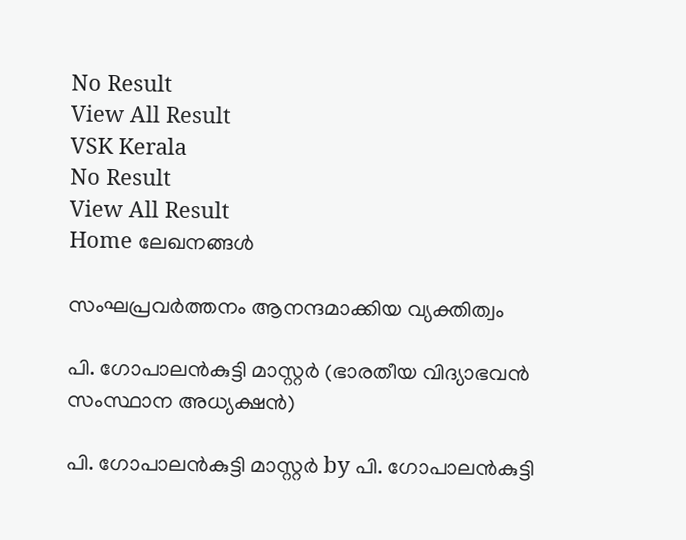No Result
View All Result
VSK Kerala
No Result
View All Result
Home ലേഖനങ്ങള്‍

സംഘപ്രവര്‍ത്തനം ആനന്ദമാക്കിയ വ്യക്തിത്വം

പി. ഗോപാലന്‍കുട്ടി മാസ്റ്റര്‍ (ഭാരതീയ വിദ്യാഭവന്‍ സംസ്ഥാന അധ്യക്ഷന്‍)

പി. ഗോപാലന്‍കുട്ടി മാസ്റ്റര്‍ by പി. ഗോപാലന്‍കുട്ടി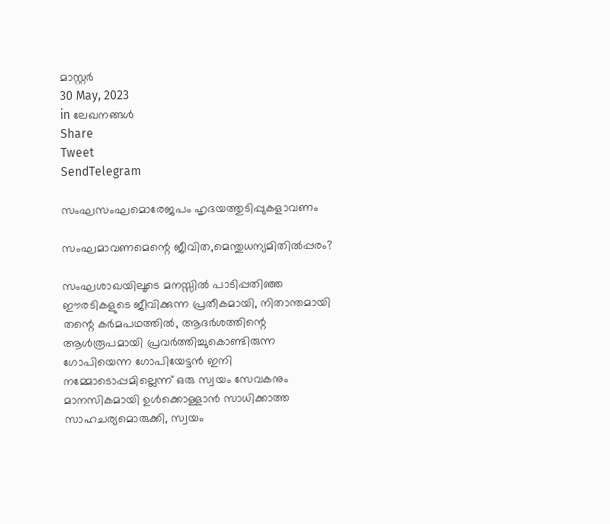മാസ്റ്റര്‍
30 May, 2023
in ലേഖനങ്ങള്‍
Share
Tweet
SendTelegram

സംഘസംഘമൊരേജപം ഹൃദയത്തുടിപ്പുകളാവണം

സംഘമാവണമെന്റെ ജീവിത,മെന്തുധന്യമിതില്‍പ്പരം?

സംഘശാഖയിലൂടെ മനസ്സില്‍ പാടിപ്പതിഞ്ഞ ഈരടികളുടെ ജീവിക്കുന്ന പ്രതീകമായി, നിതാന്തമായി തന്റെ കര്‍മപഥത്തില്‍, ആദര്‍ശത്തിന്റെ ആള്‍രൂപമായി പ്രവര്‍ത്തിച്ചുകൊണ്ടിരുന്ന ഗോപിയെന്ന ഗോപിയേട്ടന്‍ ഇനി നമ്മോടൊപ്പമില്ലെന്ന് ഒരു സ്വയം സേവകനും മാനസികമായി ഉള്‍ക്കൊള്ളാന്‍ സാധിക്കാത്ത സാഹചര്യമൊരുക്കി, സ്വയം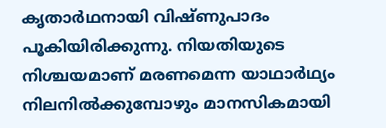കൃതാര്‍ഥനായി വിഷ്ണുപാദം പൂകിയിരിക്കുന്നു. നിയതിയുടെ നിശ്ചയമാണ് മരണമെന്ന യാഥാര്‍ഥ്യം നിലനില്‍ക്കുമ്പോഴും മാനസികമായി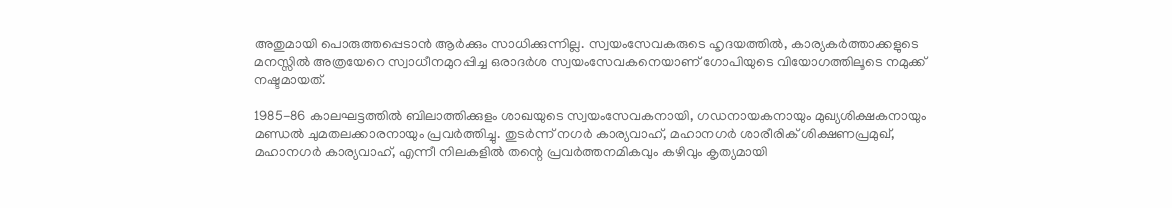അതുമായി പൊരുത്തപ്പെടാന്‍ ആര്‍ക്കും സാധിക്കുന്നില്ല. സ്വയംസേവകരുടെ ഹൃദയത്തില്‍, കാര്യകര്‍ത്താക്കളുടെ മനസ്സില്‍ അത്രയേറെ സ്വാധീനമുറപ്പിച്ച ഒരാദര്‍ശ സ്വയംസേവകനെയാണ് ഗോപിയുടെ വിയോഗത്തിലൂടെ നമുക്ക് നഷ്ടമായത്.

1985-86 കാലഘട്ടത്തില്‍ ബിലാത്തിക്കുളം ശാഖയുടെ സ്വയംസേവകനായി, ഗഡനായകനായും മുഖ്യശിക്ഷകനായും മണ്ഡല്‍ ചുമതലക്കാരനായും പ്രവര്‍ത്തിച്ചു. തുടര്‍ന്ന് നഗര്‍ കാര്യവാഹ്, മഹാനഗര്‍ ശാരീരിക് ശിക്ഷണപ്രമുഖ്, മഹാനഗര്‍ കാര്യവാഹ്, എന്നീ നിലകളില്‍ തന്റെ പ്രവര്‍ത്തനമികവും കഴിവും കൃത്യമായി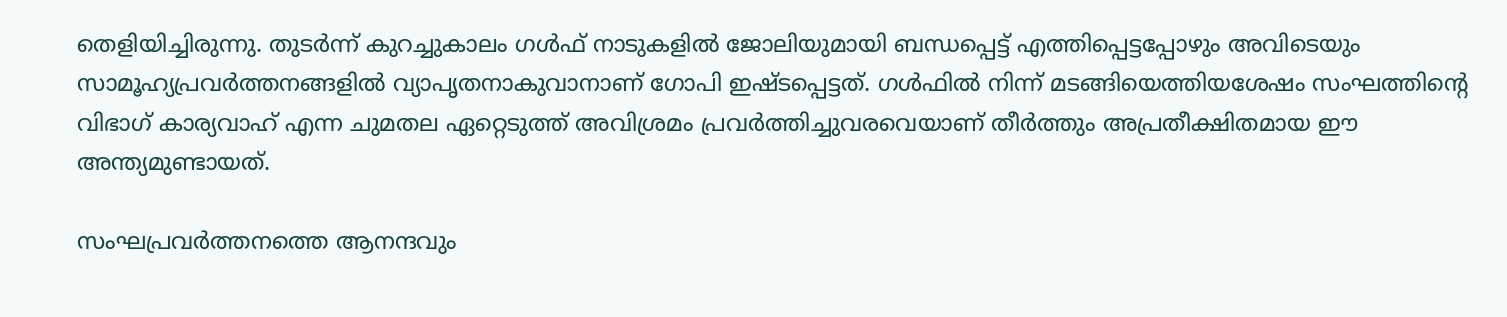തെളിയിച്ചിരുന്നു. തുടര്‍ന്ന് കുറച്ചുകാലം ഗള്‍ഫ് നാടുകളില്‍ ജോലിയുമായി ബന്ധപ്പെട്ട് എത്തിപ്പെട്ടപ്പോഴും അവിടെയും സാമൂഹ്യപ്രവര്‍ത്തനങ്ങളില്‍ വ്യാപൃതനാകുവാനാണ് ഗോപി ഇഷ്ടപ്പെട്ടത്. ഗള്‍ഫില്‍ നിന്ന് മടങ്ങിയെത്തിയശേഷം സംഘത്തിന്റെ വിഭാഗ് കാര്യവാഹ് എന്ന ചുമതല ഏറ്റെടുത്ത് അവിശ്രമം പ്രവര്‍ത്തിച്ചുവരവെയാണ് തീര്‍ത്തും അപ്രതീക്ഷിതമായ ഈ അന്ത്യമുണ്ടായത്.

സംഘപ്രവര്‍ത്തനത്തെ ആനന്ദവും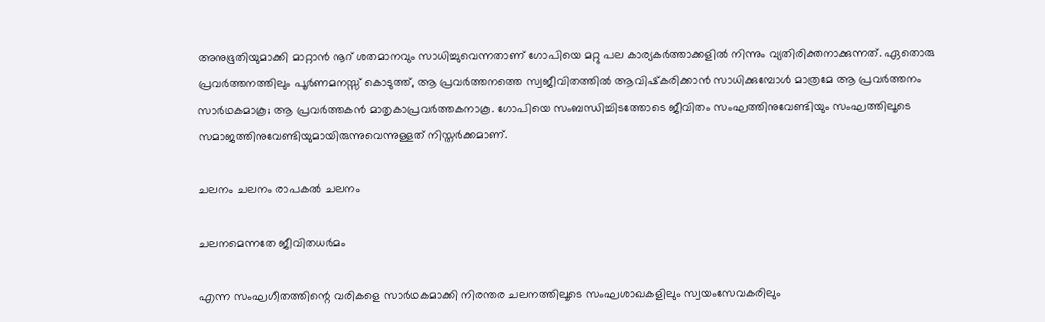അനുഭൂതിയുമാക്കി മാറ്റാന്‍ നൂറ് ശതമാനവും സാധിച്ചുവെന്നതാണ് ഗോപിയെ മറ്റു പല കാര്യകര്‍ത്താക്കളില്‍ നിന്നും വ്യതിരിക്തനാക്കുന്നത്. ഏതൊരു പ്രവര്‍ത്തനത്തിലും പൂര്‍ണമനസ്സ് കൊടുത്ത്, ആ പ്രവര്‍ത്തനത്തെ സ്വജീവിതത്തില്‍ ആവിഷ്‌കരിക്കാന്‍ സാധിക്കുമ്പോള്‍ മാത്രമേ ആ പ്രവര്‍ത്തനം സാര്‍ഥകമാകൂ; ആ പ്രവര്‍ത്തകന്‍ മാതൃകാപ്രവര്‍ത്തകനാകൂ. ഗോപിയെ സംബന്ധിച്ചിടത്തോടെ ജീവിതം സംഘത്തിനുവേണ്ടിയും സംഘത്തിലൂടെ സമാജത്തിനുവേണ്ടിയുമായിരുന്നുവെന്നുള്ളത് നിസ്തര്‍ക്കമാണ്.

ചലനം ചലനം രാപകല്‍ ചലനം

ചലനമെന്നതേ ജീവിതധര്‍മം

എന്ന സംഘഗീതത്തിന്റെ വരികളെ സാര്‍ഥകമാക്കി നിരന്തര ചലനത്തിലൂടെ സംഘശാഖകളിലും സ്വയംസേവകരിലും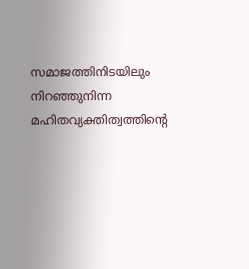സമാജത്തിനിടയിലും നിറഞ്ഞുനിന്ന മഹിതവ്യക്തിത്വത്തിന്റെ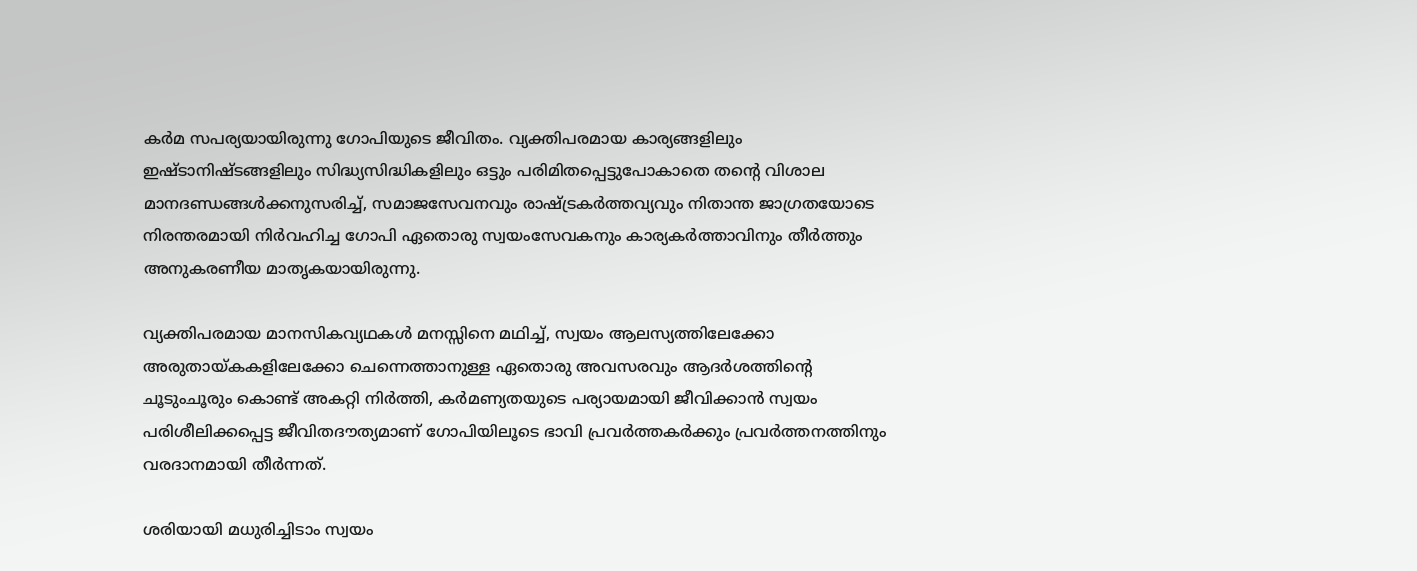കര്‍മ സപര്യയായിരുന്നു ഗോപിയുടെ ജീവിതം. വ്യക്തിപരമായ കാര്യങ്ങളിലും ഇഷ്ടാനിഷ്ടങ്ങളിലും സിദ്ധ്യസിദ്ധികളിലും ഒട്ടും പരിമിതപ്പെട്ടുപോകാതെ തന്റെ വിശാല മാനദണ്ഡങ്ങള്‍ക്കനുസരിച്ച്, സമാജസേവനവും രാഷ്ട്രകര്‍ത്തവ്യവും നിതാന്ത ജാഗ്രതയോടെ നിരന്തരമായി നിര്‍വഹിച്ച ഗോപി ഏതൊരു സ്വയംസേവകനും കാര്യകര്‍ത്താവിനും തീര്‍ത്തും അനുകരണീയ മാതൃകയായിരുന്നു.

വ്യക്തിപരമായ മാനസികവ്യഥകള്‍ മനസ്സിനെ മഥിച്ച്, സ്വയം ആലസ്യത്തിലേക്കോ അരുതായ്കകളിലേക്കോ ചെന്നെത്താനുള്ള ഏതൊരു അവസരവും ആദര്‍ശത്തിന്റെ ചൂടുംചൂരും കൊണ്ട് അകറ്റി നിര്‍ത്തി, കര്‍മണ്യതയുടെ പര്യായമായി ജീവിക്കാന്‍ സ്വയം പരിശീലിക്കപ്പെട്ട ജീവിതദൗത്യമാണ് ഗോപിയിലൂടെ ഭാവി പ്രവര്‍ത്തകര്‍ക്കും പ്രവര്‍ത്തനത്തിനും വരദാനമായി തീര്‍ന്നത്.

ശരിയായി മധുരിച്ചിടാം സ്വയം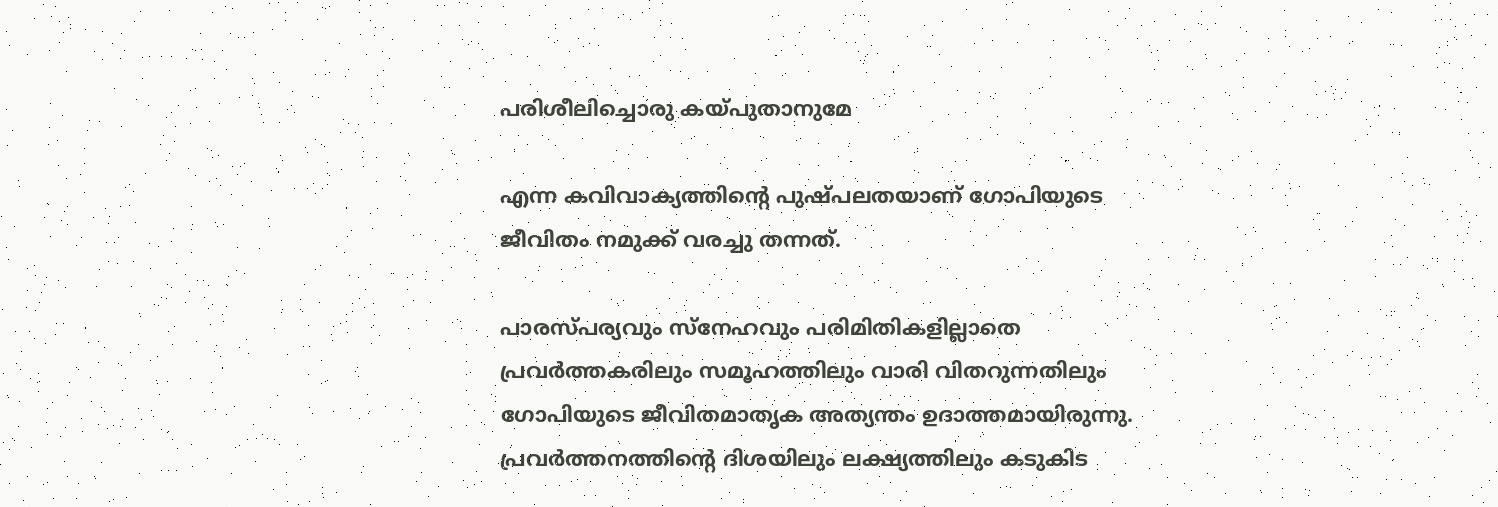പരിശീലിച്ചൊരു കയ്പുതാനുമേ

എന്ന കവിവാക്യത്തിന്റെ പുഷ്പലതയാണ് ഗോപിയുടെ ജീവിതം നമുക്ക് വരച്ചു തന്നത്.

പാരസ്പര്യവും സ്‌നേഹവും പരിമിതികളില്ലാതെ പ്രവര്‍ത്തകരിലും സമൂഹത്തിലും വാരി വിതറുന്നതിലും ഗോപിയുടെ ജീവിതമാതൃക അത്യന്തം ഉദാത്തമായിരുന്നു. പ്രവര്‍ത്തനത്തിന്റെ ദിശയിലും ലക്ഷ്യത്തിലും കടുകിട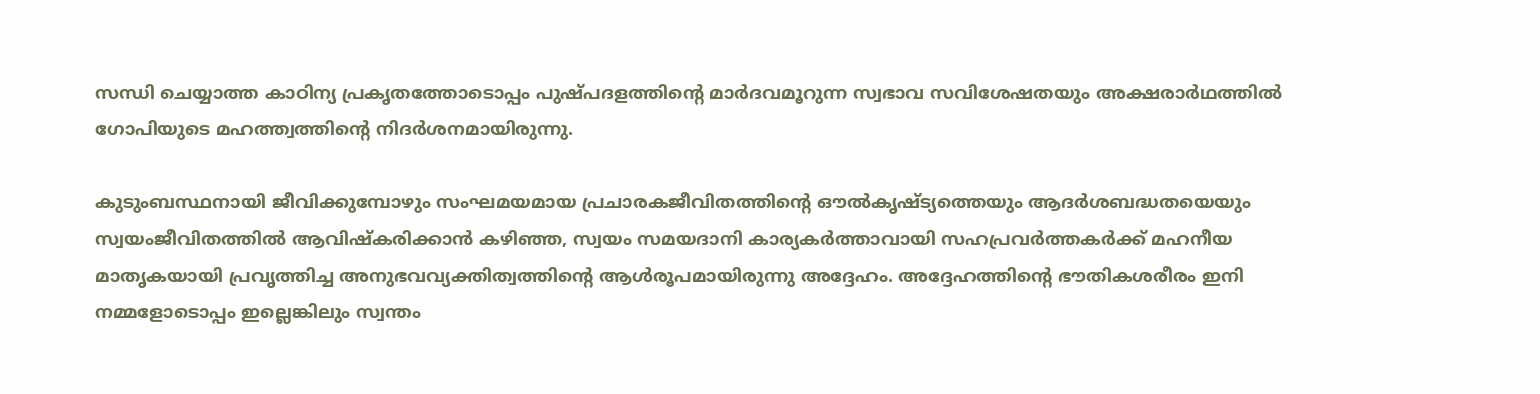സന്ധി ചെയ്യാത്ത കാഠിന്യ പ്രകൃതത്തോടൊപ്പം പുഷ്പദളത്തിന്റെ മാര്‍ദവമൂറുന്ന സ്വഭാവ സവിശേഷതയും അക്ഷരാര്‍ഥത്തില്‍ ഗോപിയുടെ മഹത്ത്വത്തിന്റെ നിദര്‍ശനമായിരുന്നു.

കുടുംബസ്ഥനായി ജീവിക്കുമ്പോഴും സംഘമയമായ പ്രചാരകജീവിതത്തിന്റെ ഔല്‍കൃഷ്ട്യത്തെയും ആദര്‍ശബദ്ധതയെയും സ്വയംജീവിതത്തില്‍ ആവിഷ്‌കരിക്കാന്‍ കഴിഞ്ഞ, സ്വയം സമയദാനി കാര്യകര്‍ത്താവായി സഹപ്രവര്‍ത്തകര്‍ക്ക് മഹനീയ മാതൃകയായി പ്രവൃത്തിച്ച അനുഭവവ്യക്തിത്വത്തിന്റെ ആള്‍രൂപമായിരുന്നു അദ്ദേഹം. അദ്ദേഹത്തിന്റെ ഭൗതികശരീരം ഇനി നമ്മളോടൊപ്പം ഇല്ലെങ്കിലും സ്വന്തം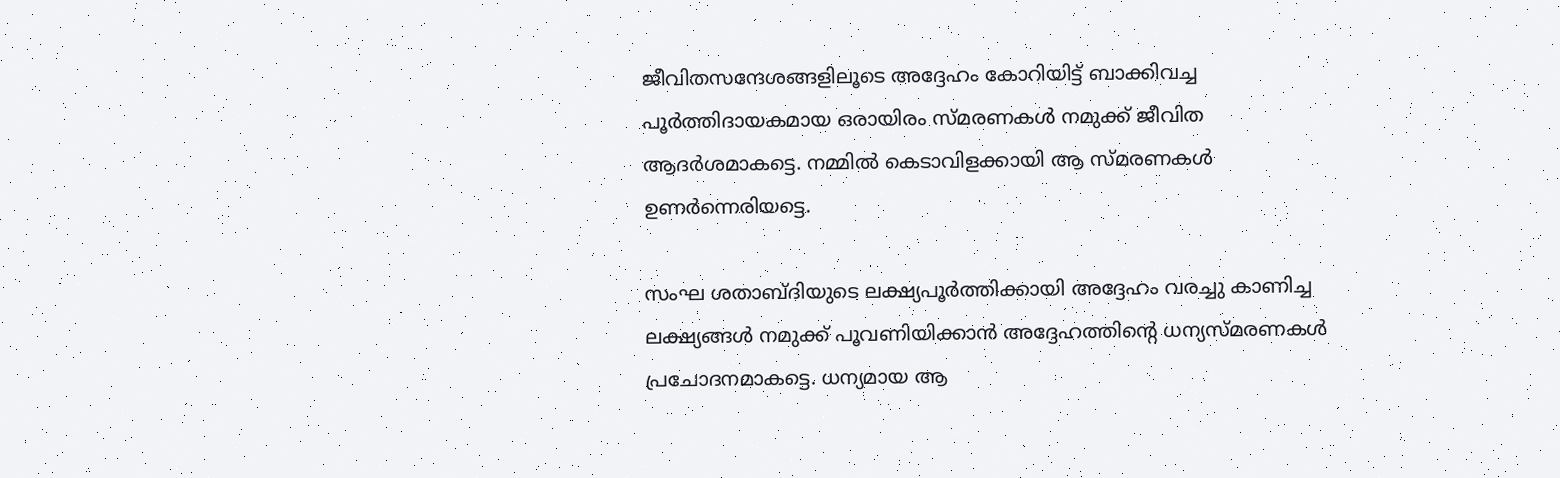ജീവിതസന്ദേശങ്ങളിലൂടെ അദ്ദേഹം കോറിയിട്ട് ബാക്കിവച്ച പൂര്‍ത്തിദായകമായ ഒരായിരം സ്മരണകള്‍ നമുക്ക് ജീവിത ആദര്‍ശമാകട്ടെ. നമ്മില്‍ കെടാവിളക്കായി ആ സ്മരണകള്‍ ഉണര്‍ന്നെരിയട്ടെ.

സംഘ ശതാബ്ദിയുടെ ലക്ഷ്യപൂര്‍ത്തിക്കായി അദ്ദേഹം വരച്ചു കാണിച്ച ലക്ഷ്യങ്ങള്‍ നമുക്ക് പൂവണിയിക്കാന്‍ അദ്ദേഹത്തിന്റെ ധന്യസ്മരണകള്‍ പ്രചോദനമാകട്ടെ. ധന്യമായ ആ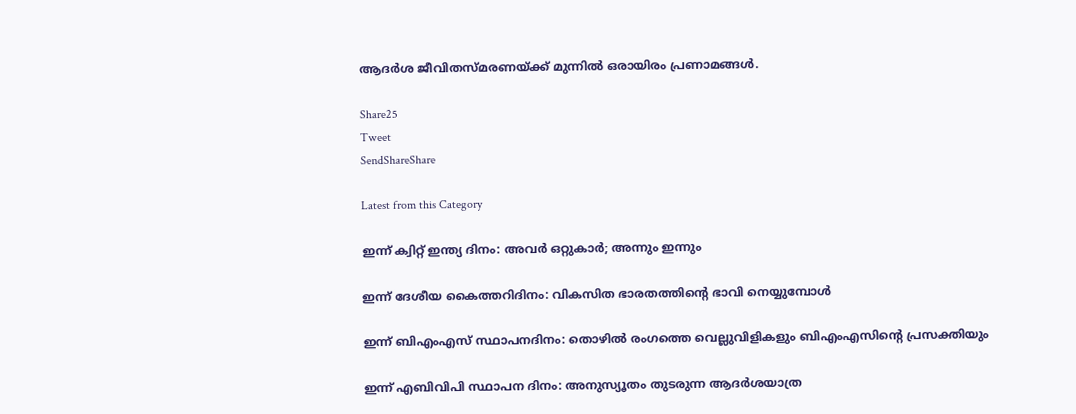ആദര്‍ശ ജീവിതസ്മരണയ്ക്ക് മുന്നില്‍ ഒരായിരം പ്രണാമങ്ങള്‍.

Share25
Tweet
SendShareShare

Latest from this Category

ഇന്ന് ക്വിറ്റ് ഇന്ത്യ ദിനം: അവര്‍ ഒറ്റുകാര്‍; അന്നും ഇന്നും

ഇന്ന് ദേശീയ കൈത്തറിദിനം: വികസിത ഭാരതത്തിന്റെ ഭാവി നെയ്യുമ്പോള്‍

ഇന്ന് ബിഎംഎസ് സ്ഥാപനദിനം: തൊഴില്‍ രംഗത്തെ വെല്ലുവിളികളും ബിഎംഎസിന്റെ പ്രസക്തിയും

ഇന്ന് എബിവിപി സ്ഥാപന ദിനം: അനുസ്യൂതം തുടരുന്ന ആദര്‍ശയാത്ര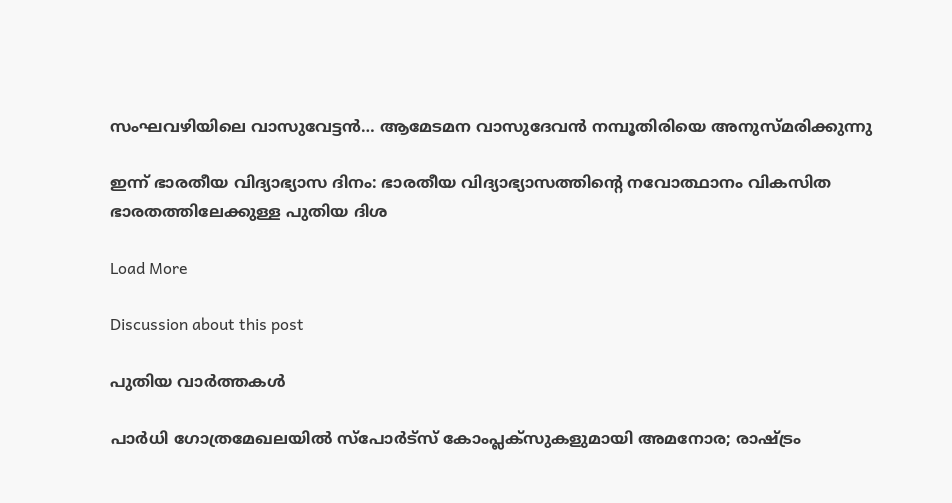സംഘവഴിയിലെ വാസുവേട്ടന്‍… ആമേടമന വാസുദേവന്‍ നമ്പൂതിരിയെ അനുസ്മരിക്കുന്നു

ഇന്ന് ഭാരതീയ വിദ്യാഭ്യാസ ദിനം: ഭാരതീയ വിദ്യാഭ്യാസത്തിന്റെ നവോത്ഥാനം വികസിത ഭാരതത്തിലേക്കുള്ള പുതിയ ദിശ

Load More

Discussion about this post

പുതിയ വാര്‍ത്തകള്‍

പാര്‍ധി ഗോത്രമേഖലയില്‍ സ്‌പോര്‍ട്‌സ് കോംപ്ലക്‌സുകളുമായി അമനോര; രാഷ്ട്രം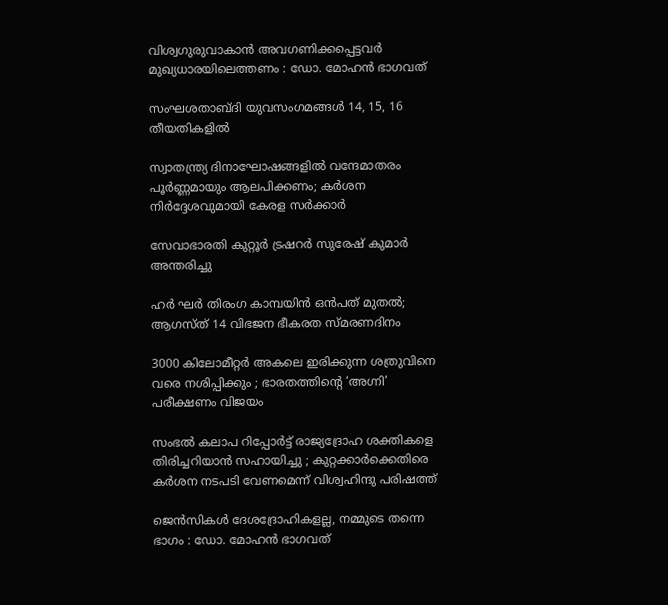വിശ്വഗുരുവാകാന്‍ അവഗണിക്കപ്പെട്ടവര്‍ മുഖ്യധാരയിലെത്തണം : ഡോ. മോഹന്‍ ഭാഗവത്

സംഘശതാബ്ദി യുവസംഗമങ്ങള്‍ 14, 15, 16 തീയതികളില്‍

സ്വാതന്ത്ര്യ ദിനാഘോഷങ്ങളിൽ വന്ദേമാതരം പൂർണ്ണമായും ആലപിക്കണം; കർശന നിർദ്ദേശവുമായി കേരള സർക്കാർ

സേവാഭാരതി കുറ്റൂർ ട്രഷറർ സുരേഷ് കുമാർ അന്തരിച്ചു

ഹര്‍ ഘര്‍ തിരംഗ കാമ്പയിന്‍ ഒന്‍പത് മുതല്‍; ആഗസ്ത് 14 വിഭജന ഭീകരത സ്മരണദിനം

3000 കിലോമീറ്റർ അകലെ ഇരിക്കുന്ന ശത്രുവിനെ വരെ നശിപ്പിക്കും ; ഭാരതത്തിന്റെ ‘അഗ്നി’ പരീക്ഷണം വിജയം

സംഭൽ കലാപ റിപ്പോർട്ട് രാജ്യദ്രോഹ ശക്തികളെ  തിരിച്ചറിയാൻ സഹായിച്ചു ; കുറ്റക്കാർക്കെതിരെ കർശന നടപടി വേണമെന്ന് വിശ്വഹിന്ദു പരിഷത്ത്

ജെന്‍സികള്‍ ദേശദ്രോഹികളല്ല, നമ്മുടെ തന്നെ ഭാഗം : ഡോ. മോഹന്‍ ഭാഗവത്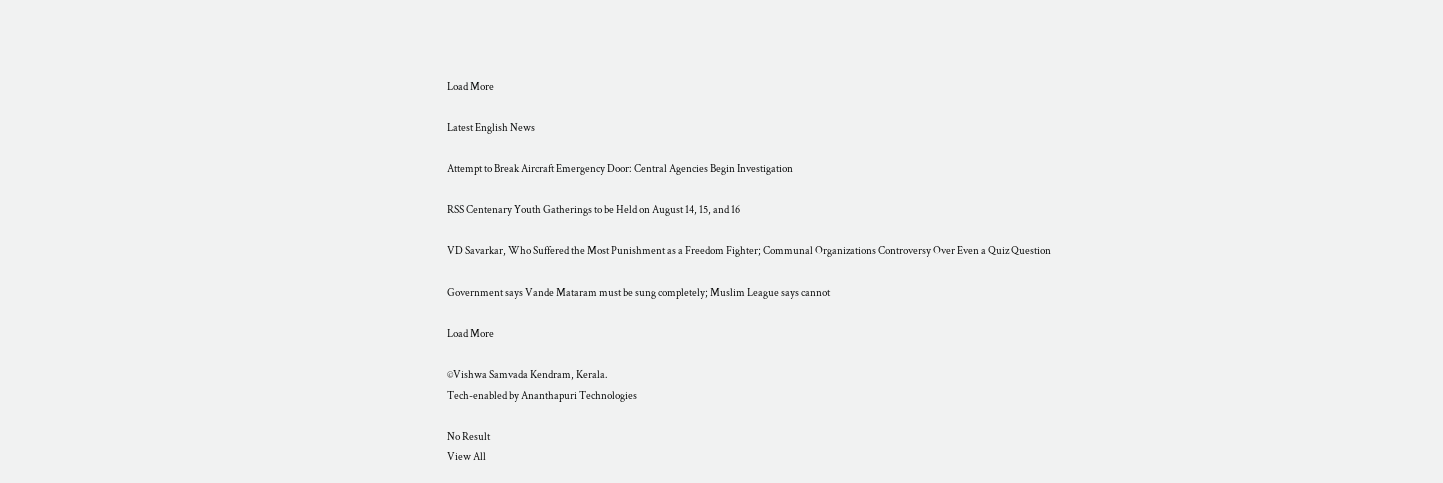Load More

Latest English News

Attempt to Break Aircraft Emergency Door: Central Agencies Begin Investigation

RSS Centenary Youth Gatherings to be Held on August 14, 15, and 16

VD Savarkar, Who Suffered the Most Punishment as a Freedom Fighter; Communal Organizations Controversy Over Even a Quiz Question

Government says Vande Mataram must be sung completely; Muslim League says cannot

Load More

©Vishwa Samvada Kendram, Kerala.
Tech-enabled by Ananthapuri Technologies

No Result
View All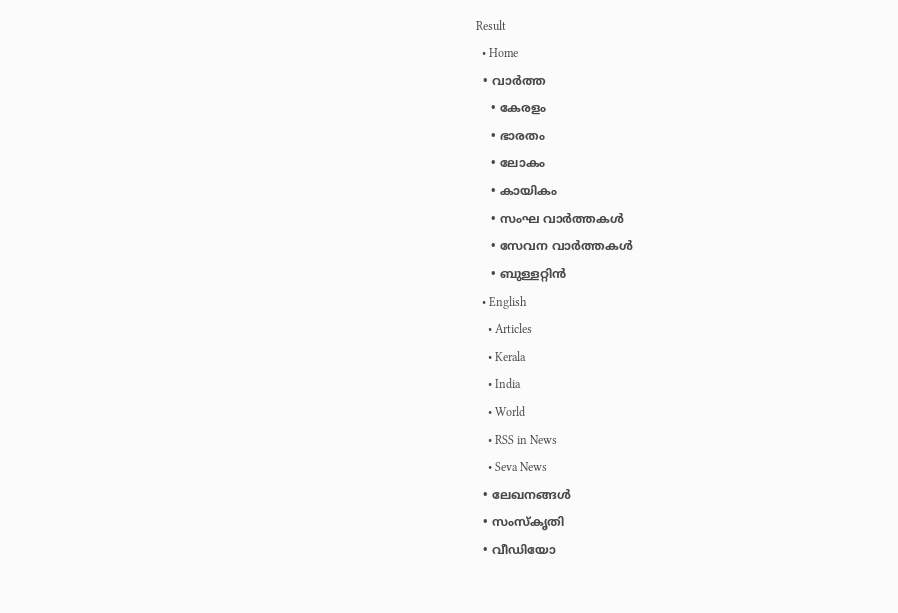Result
  • Home
  • വാര്‍ത്ത
    • കേരളം
    • ഭാരതം
    • ലോകം
    • കായികം
    • സംഘ വാര്‍ത്തകള്‍
    • സേവന വാര്‍ത്തകള്‍
    • ബുള്ളറ്റിൻ
  • English
    • Articles
    • Kerala
    • India
    • World
    • RSS in News
    • Seva News
  • ലേഖനങ്ങള്‍
  • സംസ്കൃതി
  • വീഡിയോ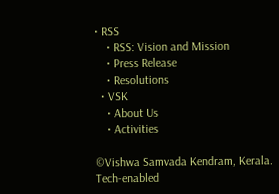• RSS
    • RSS: Vision and Mission
    • Press Release
    • Resolutions
  • VSK
    • About Us
    • Activities

©Vishwa Samvada Kendram, Kerala.
Tech-enabled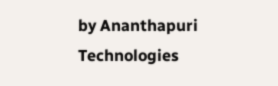by Ananthapuri Technologies